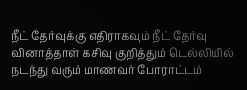நீட் தேர்வுக்கு எதிராகவும் நீட் தேர்வு வினாத்தாள் கசிவு குறித்தும் டெல்லியில் நடந்து வரும் மாணவர் போராட்டம்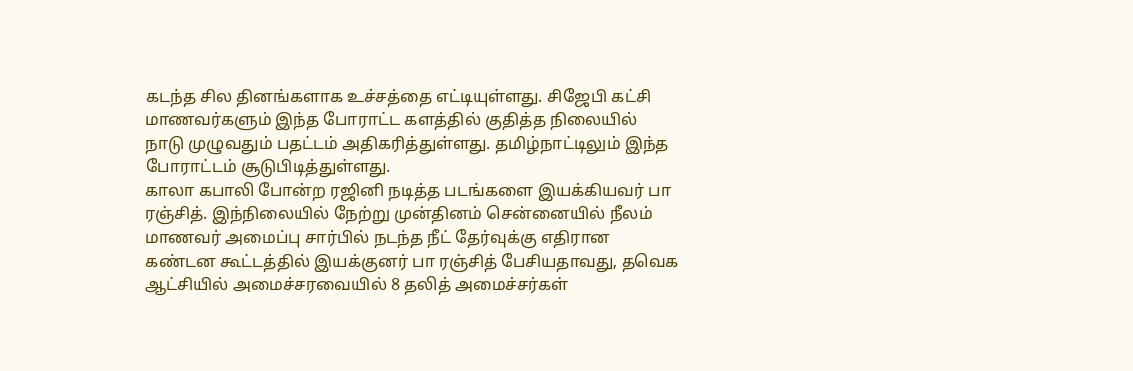கடந்த சில தினங்களாக உச்சத்தை எட்டியுள்ளது. சிஜேபி கட்சி மாணவர்களும் இந்த போராட்ட களத்தில் குதித்த நிலையில் நாடு முழுவதும் பதட்டம் அதிகரித்துள்ளது. தமிழ்நாட்டிலும் இந்த போராட்டம் சூடுபிடித்துள்ளது.
காலா கபாலி போன்ற ரஜினி நடித்த படங்களை இயக்கியவர் பா ரஞ்சித். இந்நிலையில் நேற்று முன்தினம் சென்னையில் நீலம் மாணவர் அமைப்பு சார்பில் நடந்த நீட் தேர்வுக்கு எதிரான கண்டன கூட்டத்தில் இயக்குனர் பா ரஞ்சித் பேசியதாவது, தவெக ஆட்சியில் அமைச்சரவையில் 8 தலித் அமைச்சர்கள்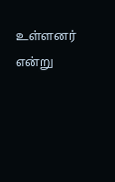உள்ளனர் என்று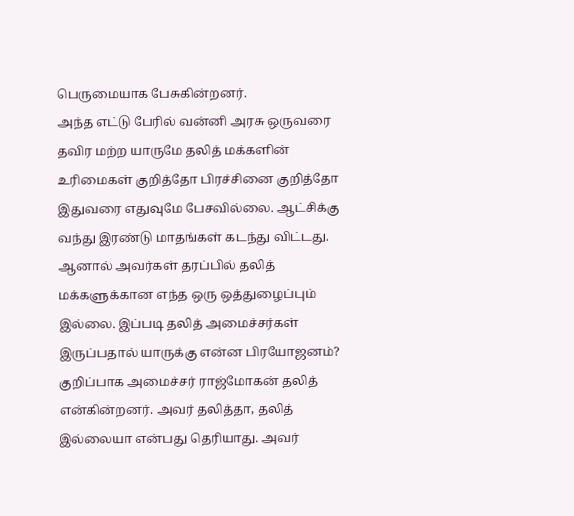பெருமையாக பேசுகின்றனர்.
அந்த எட்டு பேரில் வன்னி அரசு ஒருவரை தவிர மற்ற யாருமே தலித் மக்களின் உரிமைகள் குறித்தோ பிரச்சினை குறித்தோ இதுவரை எதுவுமே பேசவில்லை. ஆட்சிக்கு வந்து இரண்டு மாதங்கள் கடந்து விட்டது. ஆனால் அவர்கள் தரப்பில் தலித் மக்களுக்கான எந்த ஒரு ஒத்துழைப்பும் இல்லை. இப்படி தலித் அமைச்சர்கள் இருப்பதால் யாருக்கு என்ன பிரயோஜனம்?
குறிப்பாக அமைச்சர் ராஜ்மோகன் தலித் என்கின்றனர். அவர் தலித்தா, தலித் இல்லையா என்பது தெரியாது. அவர்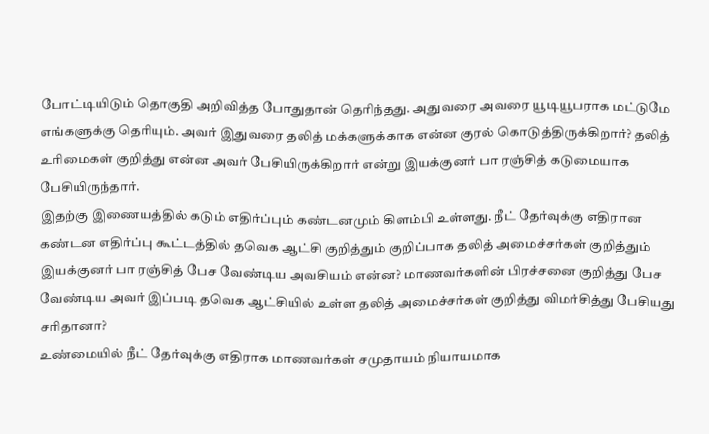போட்டியிடும் தொகுதி அறிவித்த போதுதான் தெரிந்தது. அதுவரை அவரை யூடியூபராக மட்டுமே எங்களுக்கு தெரியும். அவர் இதுவரை தலித் மக்களுக்காக என்ன குரல் கொடுத்திருக்கிறார்? தலித் உரிமைகள் குறித்து என்ன அவர் பேசியிருக்கிறார் என்று இயக்குனர் பா ரஞ்சித் கடுமையாக பேசியிருந்தார்.
இதற்கு இணையத்தில் கடும் எதிர்ப்பும் கண்டனமும் கிளம்பி உள்ளது. நீட் தேர்வுக்கு எதிரான கண்டன எதிர்ப்பு கூட்டத்தில் தவெக ஆட்சி குறித்தும் குறிப்பாக தலித் அமைச்சர்கள் குறித்தும் இயக்குனர் பா ரஞ்சித் பேச வேண்டிய அவசியம் என்ன? மாணவர்களின் பிரச்சனை குறித்து பேச வேண்டிய அவர் இப்படி தவெக ஆட்சியில் உள்ள தலித் அமைச்சர்கள் குறித்து விமர்சித்து பேசியது சரிதானா?
உண்மையில் நீட் தேர்வுக்கு எதிராக மாணவர்கள் சமுதாயம் நியாயமாக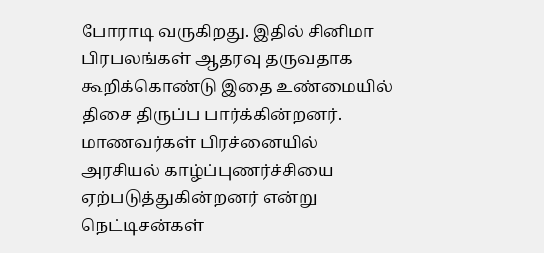போராடி வருகிறது. இதில் சினிமா பிரபலங்கள் ஆதரவு தருவதாக கூறிக்கொண்டு இதை உண்மையில் திசை திருப்ப பார்க்கின்றனர். மாணவர்கள் பிரச்னையில் அரசியல் காழ்ப்புணர்ச்சியை ஏற்படுத்துகின்றனர் என்று நெட்டிசன்கள்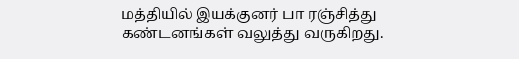மத்தியில் இயக்குனர் பா ரஞ்சித்து கண்டனங்கள் வலுத்து வருகிறது.